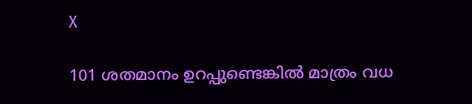X

101 ശതമാനം ഉറപ്പുണ്ടെങ്കില്‍ മാത്രം വധ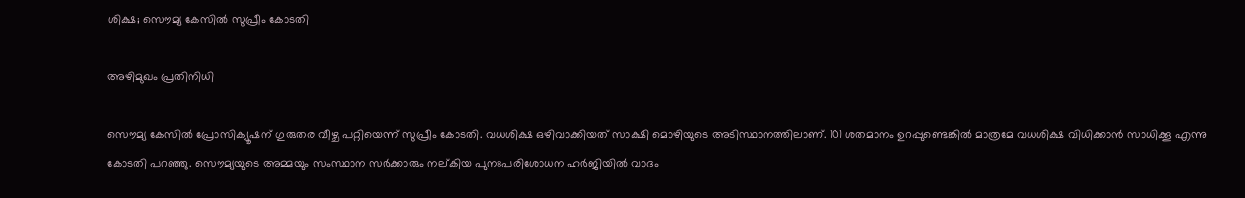ശിക്ഷ; സൌമ്യ കേസില്‍ സുപ്രീം കോടതി

അഴിമുഖം പ്രതിനിധി

സൌമ്യ കേസില്‍ പ്രോസിക്യൂഷന് ഗുരുതര വീഴ്ച പറ്റിയെന്ന് സുപ്രീം കോടതി. വധശിക്ഷ ഒഴിവാക്കിയത് സാക്ഷി മൊഴിയുടെ അടിസ്ഥാനത്തിലാണ്. 101 ശതമാനം ഉറപ്പുണ്ടെങ്കില്‍ മാത്രമേ വധശിക്ഷ വിധിക്കാന്‍ സാധിക്കൂ എന്നു കോടതി പറഞ്ഞു. സൌമ്യയുടെ അമ്മയും സംസ്ഥാന സര്‍ക്കാരും നല്കിയ പുനഃപരിശോധന ഹര്‍ജിയില്‍ വാദം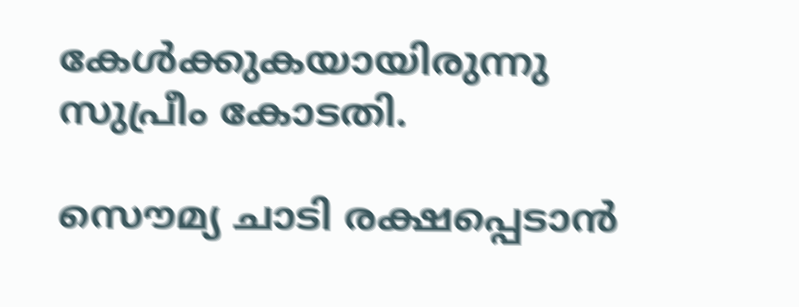കേള്‍ക്കുകയായിരുന്നു സുപ്രീം കോടതി.

സൌമ്യ ചാടി രക്ഷപ്പെടാന്‍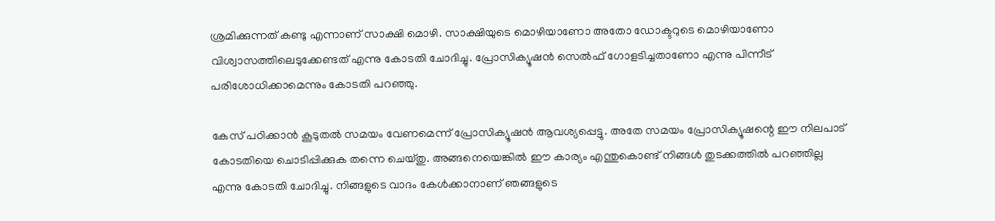ശ്രമിക്കുന്നത് കണ്ടു എന്നാണ് സാക്ഷി മൊഴി. സാക്ഷിയുടെ മൊഴിയാണോ അതോ ഡോക്ടറുടെ മൊഴിയാണോ വിശ്വാസത്തിലെടുക്കേണ്ടത് എന്നു കോടതി ചോദിച്ചു. പ്രോസിക്യൂഷന്‍ സെല്‍ഫ് ഗോളടിച്ചതാണോ എന്നു പിന്നീട് പരിശോധിക്കാമെന്നും കോടതി പറഞ്ഞു.

കേസ് പഠിക്കാന്‍ കൂടുതല്‍ സമയം വേണമെന്ന് പ്രോസിക്യൂഷന്‍ ആവശ്യപ്പെട്ടു. അതേ സമയം പ്രോസിക്യൂഷന്റെ ഈ നിലപാട് കോടതിയെ ചൊടിപ്പിക്കുക തന്നെ ചെയ്തു. അങ്ങനെയെങ്കില്‍ ഈ കാര്യം എന്തുകൊണ്ട് നിങ്ങള്‍ തുടക്കത്തില്‍ പറഞ്ഞില്ല എന്നു കോടതി ചോദിച്ചു. നിങ്ങളുടെ വാദം കേള്‍ക്കാനാണ് ഞങ്ങളുടെ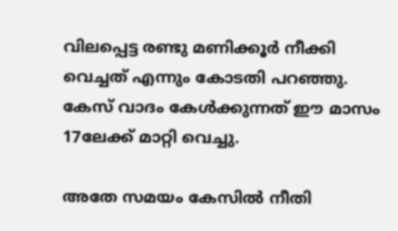വിലപ്പെട്ട രണ്ടു മണിക്കൂര്‍ നീക്കി വെച്ചത് എന്നും കോടതി പറഞ്ഞു. കേസ് വാദം കേള്‍ക്കുന്നത് ഈ മാസം 17ലേക്ക് മാറ്റി വെച്ചു.

അതേ സമയം കേസില്‍ നീതി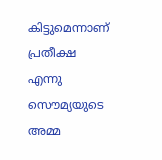കിട്ടുമെന്നാണ് പ്രതീക്ഷ എന്നു സൌമ്യയുടെ അമ്മ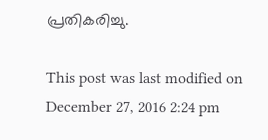പ്രതികരിച്ചു.

This post was last modified on December 27, 2016 2:24 pm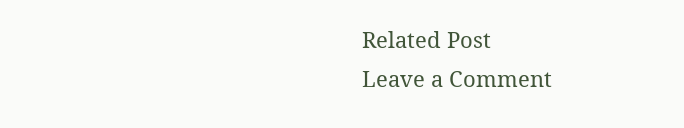Related Post
Leave a Comment